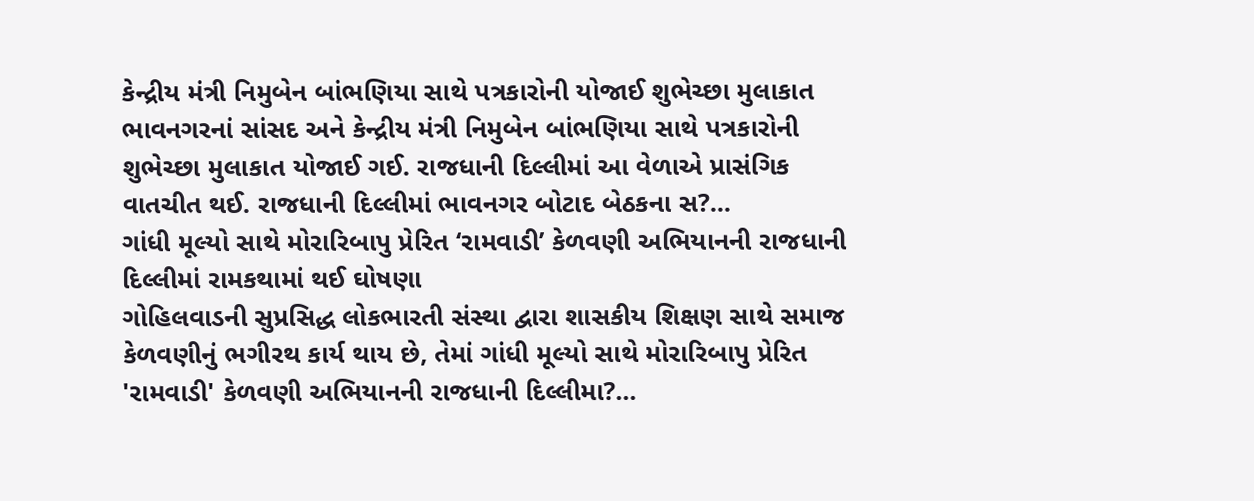કેન્દ્રીય મંત્રી નિમુબેન બાંભણિયા સાથે પત્રકારોની યોજાઈ શુભેચ્છા મુલાકાત
ભાવનગરનાં સાંસદ અને કેન્દ્રીય મંત્રી નિમુબેન બાંભણિયા સાથે પત્રકારોની શુભેચ્છા મુલાકાત યોજાઈ ગઈ. રાજધાની દિલ્લીમાં આ વેળાએ પ્રાસંગિક વાતચીત થઈ. રાજધાની દિલ્લીમાં ભાવનગર બોટાદ બેઠકના સ?...
ગાંધી મૂલ્યો સાથે મોરારિબાપુ પ્રેરિત ‘રામવાડી’ કેળવણી અભિયાનની રાજધાની દિલ્લીમાં રામકથામાં થઈ ઘોષણા
ગોહિલવાડની સુપ્રસિદ્ધ લોકભારતી સંસ્થા દ્વારા શાસકીય શિક્ષણ સાથે સમાજ કેળવણીનું ભગીરથ કાર્ય થાય છે, તેમાં ગાંધી મૂલ્યો સાથે મોરારિબાપુ પ્રેરિત 'રામવાડી' કેળવણી અભિયાનની રાજધાની દિલ્લીમા?...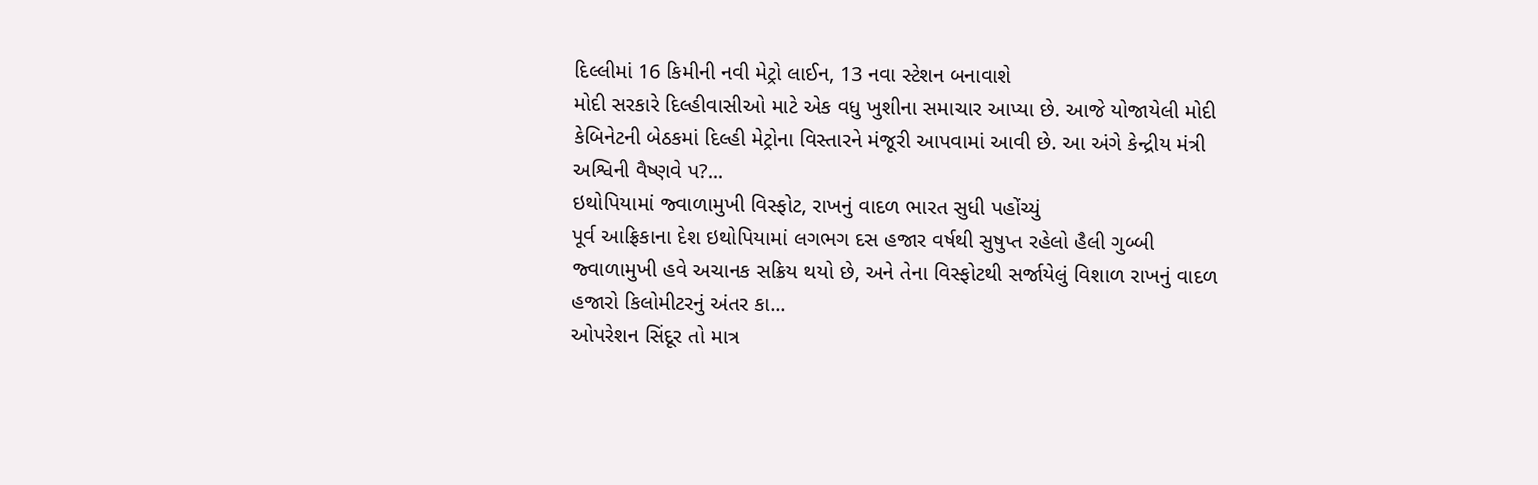દિલ્લીમાં 16 કિમીની નવી મેટ્રો લાઈન, 13 નવા સ્ટેશન બનાવાશે
મોદી સરકારે દિલ્હીવાસીઓ માટે એક વધુ ખુશીના સમાચાર આપ્યા છે. આજે યોજાયેલી મોદી કેબિનેટની બેઠકમાં દિલ્હી મેટ્રોના વિસ્તારને મંજૂરી આપવામાં આવી છે. આ અંગે કેન્દ્રીય મંત્રી અશ્વિની વૈષ્ણવે પ?...
ઇથોપિયામાં જ્વાળામુખી વિસ્ફોટ, રાખનું વાદળ ભારત સુધી પહોંચ્યું
પૂર્વ આફ્રિકાના દેશ ઇથોપિયામાં લગભગ દસ હજાર વર્ષથી સુષુપ્ત રહેલો હૈલી ગુબ્બી જ્વાળામુખી હવે અચાનક સક્રિય થયો છે, અને તેના વિસ્ફોટથી સર્જાયેલું વિશાળ રાખનું વાદળ હજારો કિલોમીટરનું અંતર કા...
ઓપરેશન સિંદૂર તો માત્ર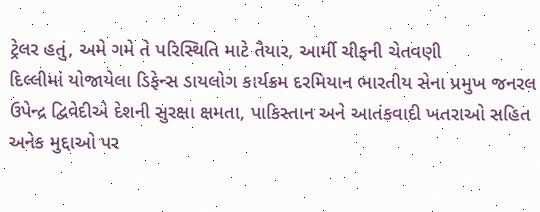ટ્રેલર હતું, અમે ગમે તે પરિસ્થિતિ માટે તૈયાર, આર્મી ચીફની ચેતવણી
દિલ્લીમાં યોજાયેલા ડિફેન્સ ડાયલોગ કાર્યક્રમ દરમિયાન ભારતીય સેના પ્રમુખ જનરલ ઉપેન્દ્ર દ્વિવેદીએ દેશની સુરક્ષા ક્ષમતા, પાકિસ્તાન અને આતંકવાદી ખતરાઓ સહિત અનેક મુદ્દાઓ પર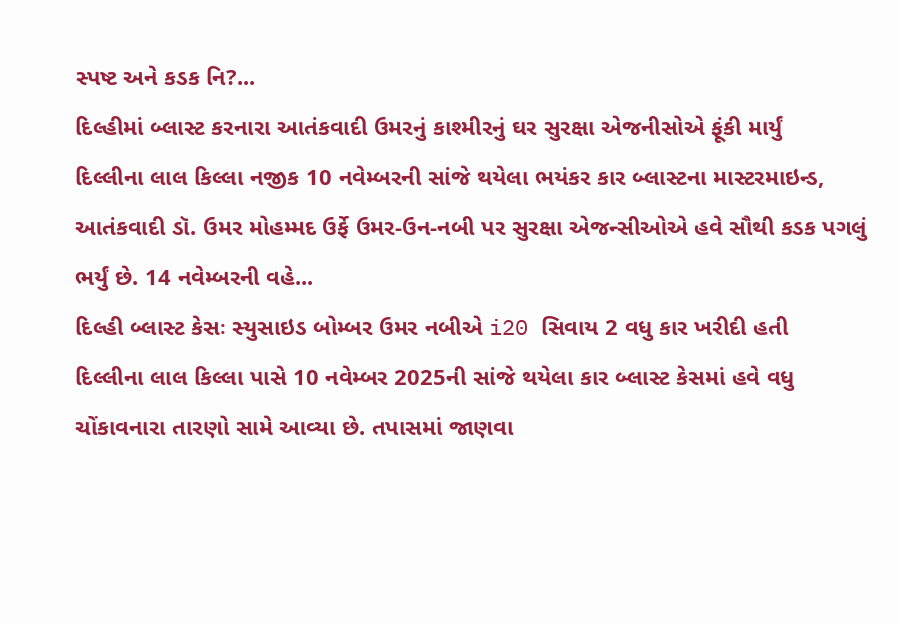સ્પષ્ટ અને કડક નિ?...
દિલ્હીમાં બ્લાસ્ટ કરનારા આતંકવાદી ઉમરનું કાશ્મીરનું ઘર સુરક્ષા એજનીસોએ ફૂંકી માર્યું
દિલ્લીના લાલ કિલ્લા નજીક 10 નવેમ્બરની સાંજે થયેલા ભયંકર કાર બ્લાસ્ટના માસ્ટરમાઇન્ડ, આતંકવાદી ડૉ. ઉમર મોહમ્મદ ઉર્ફે ઉમર-ઉન-નબી પર સુરક્ષા એજન્સીઓએ હવે સૌથી કડક પગલું ભર્યું છે. 14 નવેમ્બરની વહે...
દિલ્હી બ્લાસ્ટ કેસઃ સ્યુસાઇડ બોમ્બર ઉમર નબીએ i20 સિવાય 2 વધુ કાર ખરીદી હતી
દિલ્લીના લાલ કિલ્લા પાસે 10 નવેમ્બર 2025ની સાંજે થયેલા કાર બ્લાસ્ટ કેસમાં હવે વધુ ચોંકાવનારા તારણો સામે આવ્યા છે. તપાસમાં જાણવા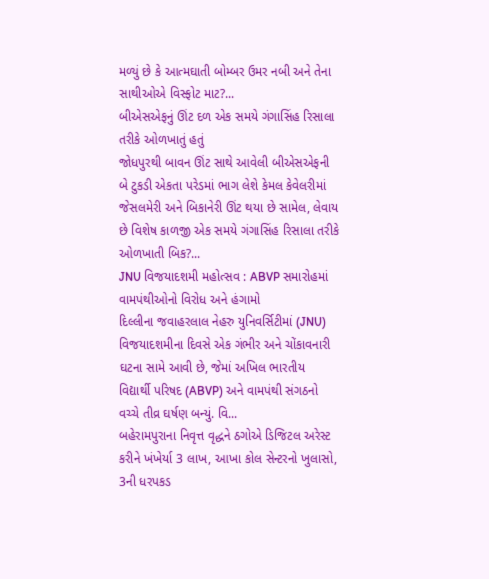મળ્યું છે કે આત્મઘાતી બોમ્બર ઉમર નબી અને તેના સાથીઓએ વિસ્ફોટ માટ?...
બીએસએફનું ઊંટ દળ એક સમયે ગંગાસિંહ રિસાલા તરીકે ઓળખાતું હતું
જોધપુરથી બાવન ઊંટ સાથે આવેલી બીએસએફની બે ટુકડી એકતા પરેડમાં ભાગ લેશે કેમલ કેવેલરીમાં જેસલમેરી અને બિકાનેરી ઊંટ થયા છે સામેલ, લેવાય છે વિશેષ કાળજી એક સમયે ગંગાસિંહ રિસાલા તરીકે ઓળખાતી બિક?...
JNU વિજયાદશમી મહોત્સવ : ABVP સમારોહમાં વામપંથીઓનો વિરોધ અને હંગામો
દિલ્લીના જવાહરલાલ નેહરુ યુનિવર્સિટીમાં (JNU) વિજયાદશમીના દિવસે એક ગંભીર અને ચોંકાવનારી ઘટના સામે આવી છે, જેમાં અખિલ ભારતીય વિદ્યાર્થી પરિષદ (ABVP) અને વામપંથી સંગઠનો વચ્ચે તીવ્ર ઘર્ષણ બન્યું. વિ...
બહેરામપુરાના નિવૃત્ત વૃદ્ધને ઠગોએ ડિજિટલ અરેસ્ટ કરીને ખંખેર્યા 3 લાખ, આખા કોલ સેન્ટરનો ખુલાસો, 3ની ધરપકડ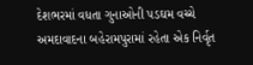દેશભરમાં વધતા ગુનાઓની પડઘમ વચ્ચે અમદાવાદના બહેરામપુરામાં રહેતા એક નિર્વૃત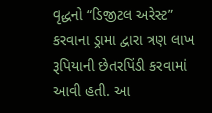વૃદ્ધનો “ડિજીટલ અરેસ્ટ” કરવાના ડ્રામા દ્વારા ત્રણ લાખ રૂપિયાની છેતરપિંડી કરવામાં આવી હતી. આ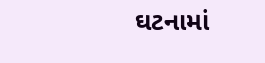ઘટનામાં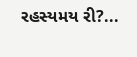રહસ્યમય રી?...